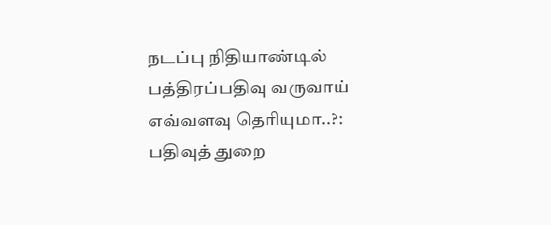நடப்பு நிதியாண்டில் பத்திரப்பதிவு வருவாய் எவ்வளவு தெரியுமா..?: பதிவுத் துறை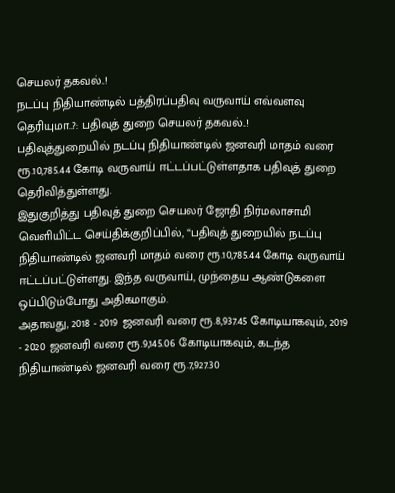செயலர் தகவல்..!
நடப்பு நிதியாண்டில் பத்திரப்பதிவு வருவாய் எவ்வளவு தெரியுமா..?: பதிவுத் துறை செயலர் தகவல்..!
பதிவுத்துறையில் நடப்பு நிதியாண்டில் ஜனவரி மாதம் வரை ரூ.10,785.44 கோடி வருவாய் ஈட்டப்பட்டுள்ளதாக பதிவுத் துறை தெரிவித்துள்ளது.
இதுகுறித்து பதிவுத் துறை செயலர் ஜோதி நிர்மலாசாமி வெளியிட்ட செய்திக்குறிப்பில், “பதிவுத் துறையில் நடப்பு நிதியாண்டில் ஜனவரி மாதம் வரை ரூ.10,785.44 கோடி வருவாய் ஈட்டப்பட்டுள்ளது. இந்த வருவாய், முந்தைய ஆண்டுகளை ஒப்பிடும்போது அதிகமாகும்.
அதாவது, 2018 - 2019 ஜனவரி வரை ரூ.8,937.45 கோடியாகவும், 2019 - 2020 ஜனவரி வரை ரூ.9,145.06 கோடியாகவும், கடந்த நிதியாண்டில் ஜனவரி வரை ரூ.7,927.30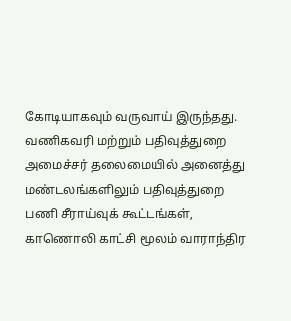கோடியாகவும் வருவாய் இருந்தது.
வணிகவரி மற்றும் பதிவுத்துறை அமைச்சர் தலைமையில் அனைத்து மண்டலங்களிலும் பதிவுத்துறை பணி சீராய்வுக் கூட்டங்கள், காணொலி காட்சி மூலம் வாராந்திர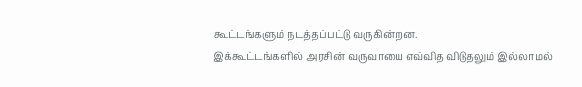கூட்டங்களும் நடத்தப்பட்டு வருகின்றன.
இக்கூட்டங்களில் அரசின் வருவாயை எவ்வித விடுதலும் இல்லாமல்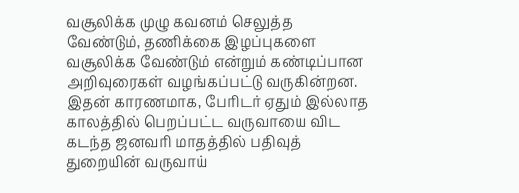வசூலிக்க முழு கவனம் செலுத்த வேண்டும், தணிக்கை இழப்புகளை வசூலிக்க வேண்டும் என்றும் கண்டிப்பான அறிவுரைகள் வழங்கப்பட்டு வருகின்றன.
இதன் காரணமாக, பேரிடர் ஏதும் இல்லாத காலத்தில் பெறப்பட்ட வருவாயை விட கடந்த ஜனவரி மாதத்தில் பதிவுத் துறையின் வருவாய்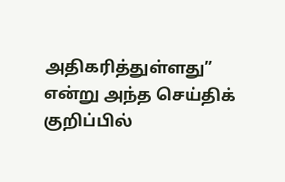அதிகரித்துள்ளது” என்று அந்த செய்திக் குறிப்பில்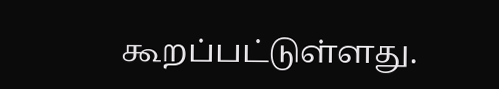கூறப்பட்டுள்ளது.